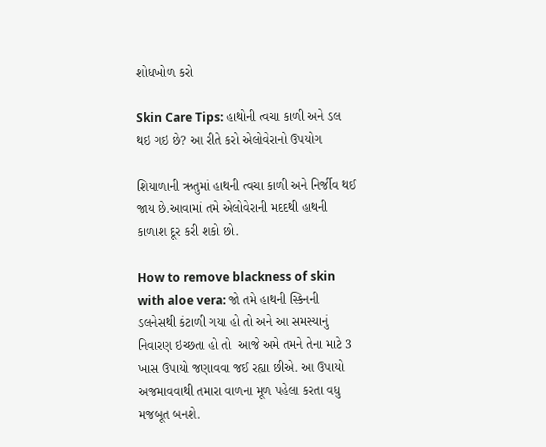શોધખોળ કરો

Skin Care Tips: હાથોની ત્વચા કાળી અને ડલ થઇ ગઇ છે? આ રીતે કરો એલોવેરાનો ઉપયોગ

શિયાળાની ઋતુમાં હાથની ત્વચા કાળી અને નિર્જીવ થઈ જાય છે.આવામાં તમે એલોવેરાની મદદથી હાથની કાળાશ દૂર કરી શકો છો.

How to remove blackness of skin with aloe vera: જો તમે હાથની સ્કિનની ડલનેસથી કંટાળી ગયા હો તો અને આ સમસ્યાનું નિવારણ ઇચ્છતા હો તો  આજે અમે તમને તેના માટે 3 ખાસ ઉપાયો જણાવવા જઈ રહ્યા છીએ. આ ઉપાયો અજમાવવાથી તમારા વાળના મૂળ પહેલા કરતા વધુ મજબૂત બનશે.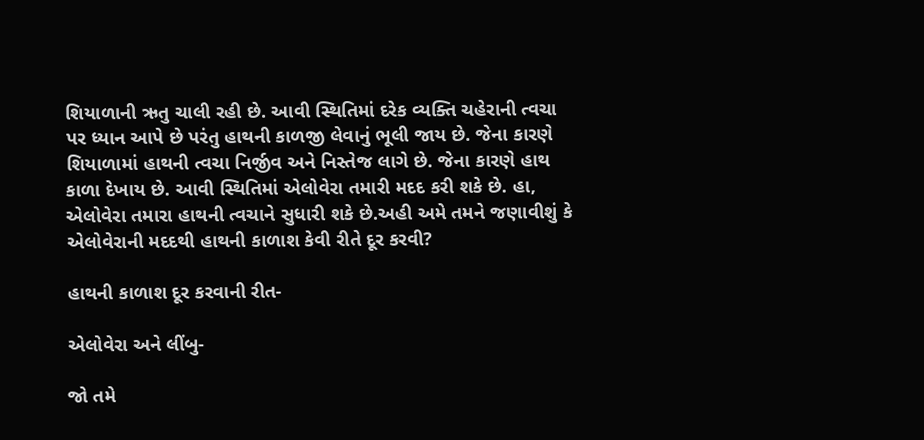શિયાળાની ઋતુ ચાલી રહી છે. આવી સ્થિતિમાં દરેક વ્યક્તિ ચહેરાની ત્વચા પર ધ્યાન આપે છે પરંતુ હાથની કાળજી લેવાનું ભૂલી જાય છે. જેના કારણે શિયાળામાં હાથની ત્વચા નિર્જીવ અને નિસ્તેજ લાગે છે. જેના કારણે હાથ કાળા દેખાય છે. આવી સ્થિતિમાં એલોવેરા તમારી મદદ કરી શકે છે. હા, એલોવેરા તમારા હાથની ત્વચાને સુધારી શકે છે.અહી અમે તમને જણાવીશું કે એલોવેરાની મદદથી હાથની કાળાશ કેવી રીતે દૂર કરવી?

હાથની કાળાશ દૂર કરવાની રીત-

એલોવેરા અને લીંબુ-

જો તમે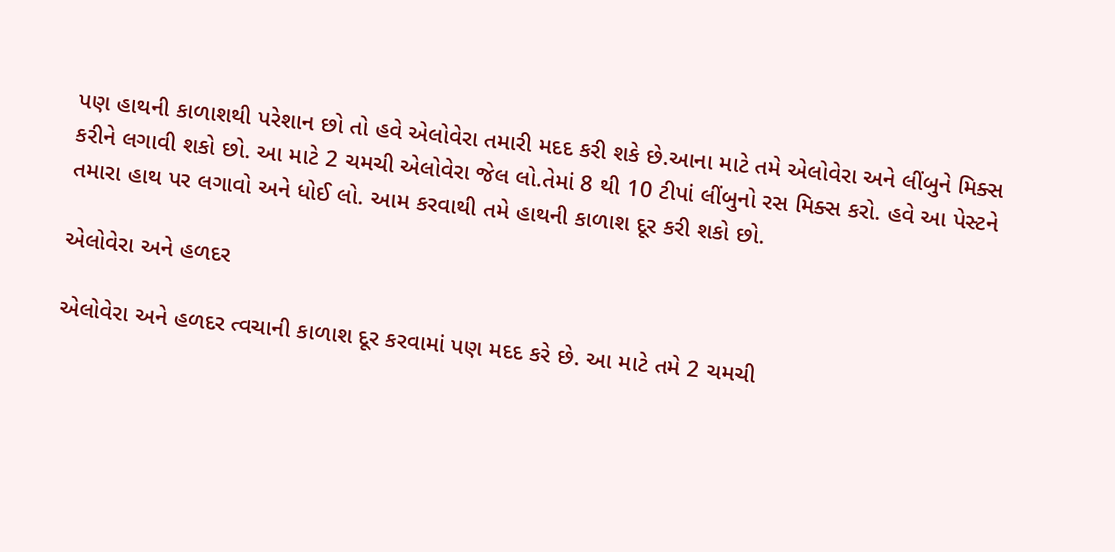પણ હાથની કાળાશથી પરેશાન છો તો હવે એલોવેરા તમારી મદદ કરી શકે છે.આના માટે તમે એલોવેરા અને લીંબુને મિક્સ કરીને લગાવી શકો છો. આ માટે 2 ચમચી એલોવેરા જેલ લો.તેમાં 8 થી 10 ટીપાં લીંબુનો રસ મિક્સ કરો. હવે આ પેસ્ટને તમારા હાથ પર લગાવો અને ધોઈ લો. આમ કરવાથી તમે હાથની કાળાશ દૂર કરી શકો છો.

એલોવેરા અને હળદર

એલોવેરા અને હળદર ત્વચાની કાળાશ દૂર કરવામાં પણ મદદ કરે છે. આ માટે તમે 2 ચમચી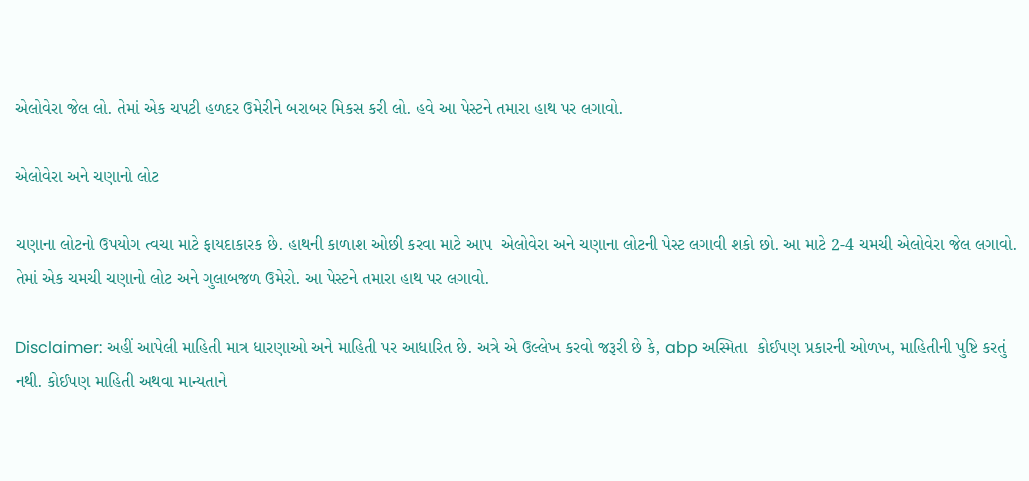એલોવેરા જેલ લો. તેમાં એક ચપટી હળદર ઉમેરીને બરાબર મિકસ કરી લો. હવે આ પેસ્ટને તમારા હાથ પર લગાવો.

એલોવેરા અને ચણાનો લોટ

ચણાના લોટનો ઉપયોગ ત્વચા માટે ફાયદાકારક છે. હાથની કાળાશ ઓછી કરવા માટે આપ  એલોવેરા અને ચણાના લોટની પેસ્ટ લગાવી શકો છો. આ માટે 2-4 ચમચી એલોવેરા જેલ લગાવો. તેમાં એક ચમચી ચણાનો લોટ અને ગુલાબજળ ઉમેરો. આ પેસ્ટને તમારા હાથ પર લગાવો.

Disclaimer: અહીં આપેલી માહિતી માત્ર ધારણાઓ અને માહિતી પર આધારિત છે. અત્રે એ ઉલ્લેખ કરવો જરૂરી છે કે, abp અસ્મિતા  કોઈપણ પ્રકારની ઓળખ, માહિતીની પુષ્ટિ કરતું નથી. કોઈપણ માહિતી અથવા માન્યતાને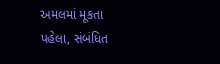અમલમાં મૂકતા પહેલા, સંબંધિત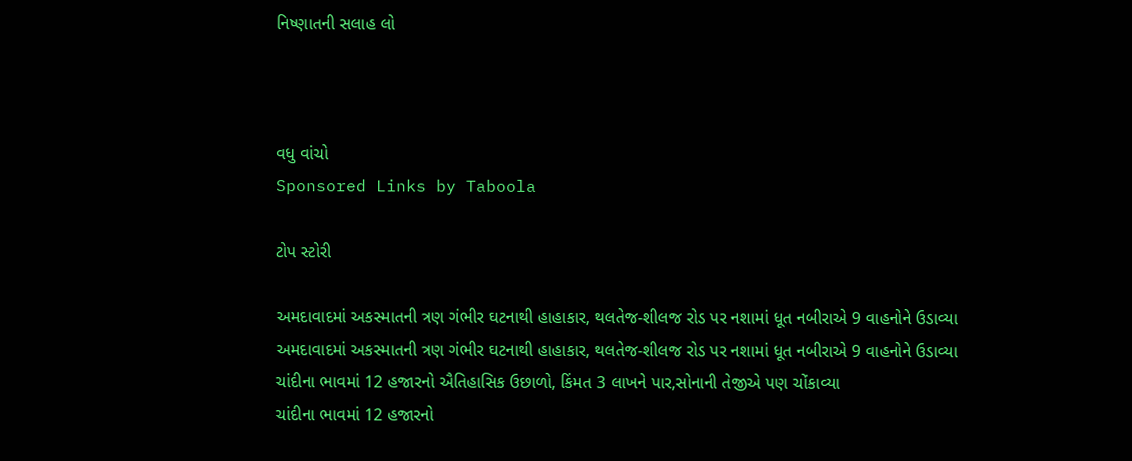નિષ્ણાતની સલાહ લો



વધુ વાંચો
Sponsored Links by Taboola

ટોપ સ્ટોરી

અમદાવાદમાં અકસ્માતની ત્રણ ગંભીર ઘટનાથી હાહાકાર, થલતેજ-શીલજ રોડ પર નશામાં ધૂત નબીરાએ 9 વાહનોને ઉડાવ્યા
અમદાવાદમાં અકસ્માતની ત્રણ ગંભીર ઘટનાથી હાહાકાર, થલતેજ-શીલજ રોડ પર નશામાં ધૂત નબીરાએ 9 વાહનોને ઉડાવ્યા
ચાંદીના ભાવમાં 12 હજારનો ઐતિહાસિક ઉછાળો, કિંમત 3 લાખને પાર,સોનાની તેજીએ પણ ચોંકાવ્યા
ચાંદીના ભાવમાં 12 હજારનો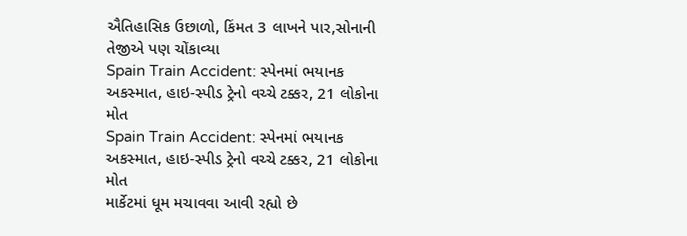ઐતિહાસિક ઉછાળો, કિંમત 3 લાખને પાર,સોનાની તેજીએ પણ ચોંકાવ્યા
Spain Train Accident: સ્પેનમાં ભયાનક અકસ્માત, હાઇ-સ્પીડ ટ્રેનો વચ્ચે ટક્કર, 21 લોકોના મોત
Spain Train Accident: સ્પેનમાં ભયાનક અકસ્માત, હાઇ-સ્પીડ ટ્રેનો વચ્ચે ટક્કર, 21 લોકોના મોત
માર્કેટમાં ધૂમ મચાવવા આવી રહ્યો છે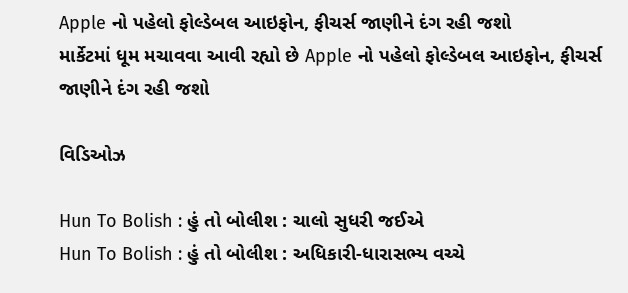Apple નો પહેલો ફોલ્ડેબલ આઇફોન, ફીચર્સ જાણીને દંગ રહી જશો
માર્કેટમાં ધૂમ મચાવવા આવી રહ્યો છે Apple નો પહેલો ફોલ્ડેબલ આઇફોન, ફીચર્સ જાણીને દંગ રહી જશો

વિડિઓઝ

Hun To Bolish : હું તો બોલીશ : ચાલો સુધરી જઈએ
Hun To Bolish : હું તો બોલીશ : અધિકારી-ધારાસભ્ય વચ્ચે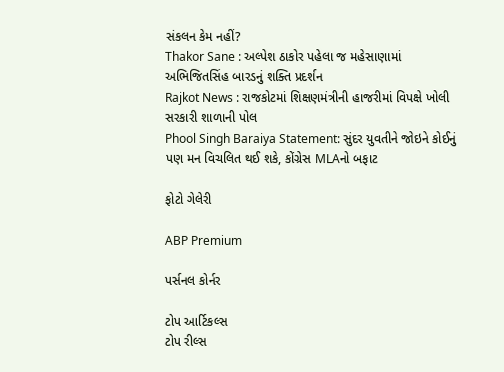સંકલન કેમ નહીં?
Thakor Sane : અલ્પેશ ઠાકોર પહેલા જ મહેસાણામાં અભિજિતસિંહ બારડનું શક્તિ પ્રદર્શન
Rajkot News : રાજકોટમાં શિક્ષણમંત્રીની હાજરીમાં વિપક્ષે ખોલી સરકારી શાળાની પોલ
Phool Singh Baraiya Statement: સુંદર યુવતીને જોઇને કોઈનું પણ મન વિચલિત થઈ શકે, કોંગ્રેસ MLAનો બફાટ

ફોટો ગેલેરી

ABP Premium

પર્સનલ કોર્નર

ટોપ આર્ટિકલ્સ
ટોપ રીલ્સ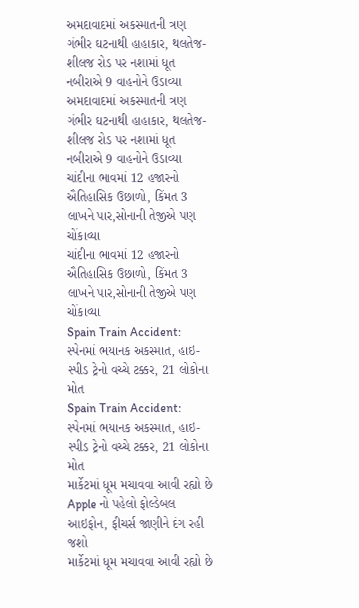અમદાવાદમાં અકસ્માતની ત્રણ ગંભીર ઘટનાથી હાહાકાર, થલતેજ-શીલજ રોડ પર નશામાં ધૂત નબીરાએ 9 વાહનોને ઉડાવ્યા
અમદાવાદમાં અકસ્માતની ત્રણ ગંભીર ઘટનાથી હાહાકાર, થલતેજ-શીલજ રોડ પર નશામાં ધૂત નબીરાએ 9 વાહનોને ઉડાવ્યા
ચાંદીના ભાવમાં 12 હજારનો ઐતિહાસિક ઉછાળો, કિંમત 3 લાખને પાર,સોનાની તેજીએ પણ ચોંકાવ્યા
ચાંદીના ભાવમાં 12 હજારનો ઐતિહાસિક ઉછાળો, કિંમત 3 લાખને પાર,સોનાની તેજીએ પણ ચોંકાવ્યા
Spain Train Accident: સ્પેનમાં ભયાનક અકસ્માત, હાઇ-સ્પીડ ટ્રેનો વચ્ચે ટક્કર, 21 લોકોના મોત
Spain Train Accident: સ્પેનમાં ભયાનક અકસ્માત, હાઇ-સ્પીડ ટ્રેનો વચ્ચે ટક્કર, 21 લોકોના મોત
માર્કેટમાં ધૂમ મચાવવા આવી રહ્યો છે Apple નો પહેલો ફોલ્ડેબલ આઇફોન, ફીચર્સ જાણીને દંગ રહી જશો
માર્કેટમાં ધૂમ મચાવવા આવી રહ્યો છે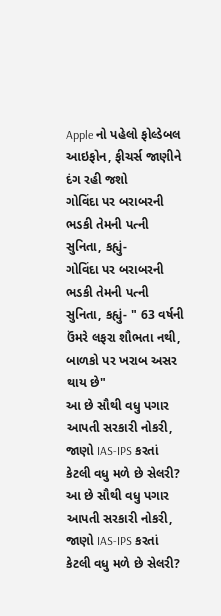Apple નો પહેલો ફોલ્ડેબલ આઇફોન, ફીચર્સ જાણીને દંગ રહી જશો
ગોવિંદા પર બરાબરની ભડકી તેમની પત્ની સુનિતા, કહ્યું-
ગોવિંદા પર બરાબરની ભડકી તેમની પત્ની સુનિતા, કહ્યું- " 63 વર્ષની ઉંમરે લફરા શૌભતા નથી, બાળકો પર ખરાબ અસર થાય છે"
આ છે સૌથી વધુ પગાર આપતી સરકારી નોકરી, જાણો IAS-IPS કરતાં કેટલી વધુ મળે છે સેલરી?
આ છે સૌથી વધુ પગાર આપતી સરકારી નોકરી, જાણો IAS-IPS કરતાં કેટલી વધુ મળે છે સેલરી?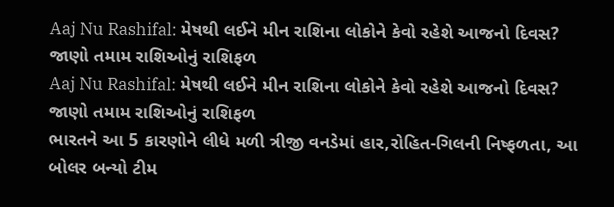Aaj Nu Rashifal: મેષથી લઈને મીન રાશિના લોકોને કેવો રહેશે આજનો દિવસ? જાણો તમામ રાશિઓનું રાશિફળ
Aaj Nu Rashifal: મેષથી લઈને મીન રાશિના લોકોને કેવો રહેશે આજનો દિવસ? જાણો તમામ રાશિઓનું રાશિફળ
ભારતને આ 5 કારણોને લીધે મળી ત્રીજી વનડેમાં હાર,રોહિત-ગિલની નિષ્ફળતા, આ બોલર બન્યો ટીમ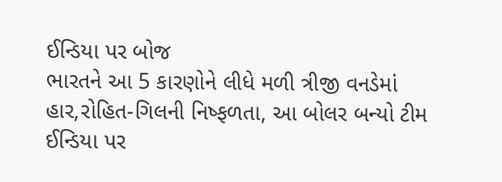ઈન્ડિયા પર બોજ
ભારતને આ 5 કારણોને લીધે મળી ત્રીજી વનડેમાં હાર,રોહિત-ગિલની નિષ્ફળતા, આ બોલર બન્યો ટીમ ઈન્ડિયા પર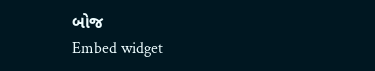બોજ
Embed widget